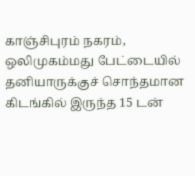காஞ்சிபுரம் நகரம், ஒலிமுகம்மது பேட்டையில் தனியாருக்குச் சொந்தமான கிடங்கில் இருந்த 15 டன்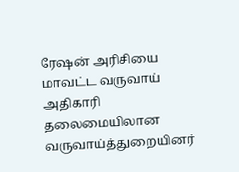ரேஷன் அரிசியை மாவட்ட வருவாய் அதிகாரி தலைமையிலான வருவாய்த்துறையினர்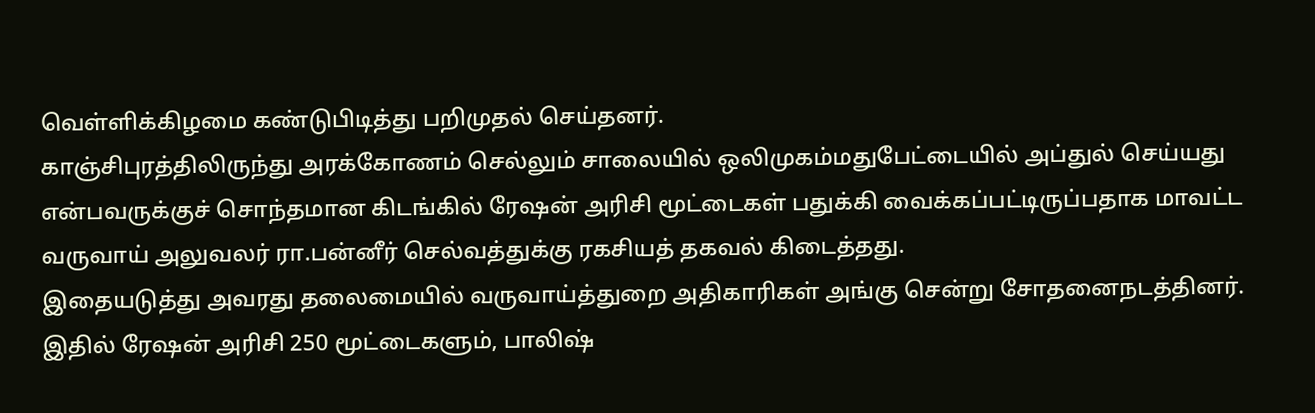வெள்ளிக்கிழமை கண்டுபிடித்து பறிமுதல் செய்தனர்.
காஞ்சிபுரத்திலிருந்து அரக்கோணம் செல்லும் சாலையில் ஒலிமுகம்மதுபேட்டையில் அப்துல் செய்யது என்பவருக்குச் சொந்தமான கிடங்கில் ரேஷன் அரிசி மூட்டைகள் பதுக்கி வைக்கப்பட்டிருப்பதாக மாவட்ட வருவாய் அலுவலர் ரா.பன்னீர் செல்வத்துக்கு ரகசியத் தகவல் கிடைத்தது.
இதையடுத்து அவரது தலைமையில் வருவாய்த்துறை அதிகாரிகள் அங்கு சென்று சோதனைநடத்தினர். இதில் ரேஷன் அரிசி 250 மூட்டைகளும், பாலிஷ்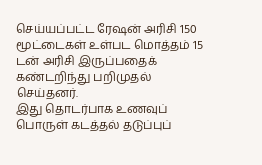செய்யப்பட்ட ரேஷன் அரிசி 150 மூட்டைகள் உள்பட மொத்தம் 15 டன் அரிசி இருப்பதைக் கண்டறிந்து பறிமுதல் செய்தனர்.
இது தொடர்பாக உணவுப் பொருள் கடத்தல் தடுப்புப்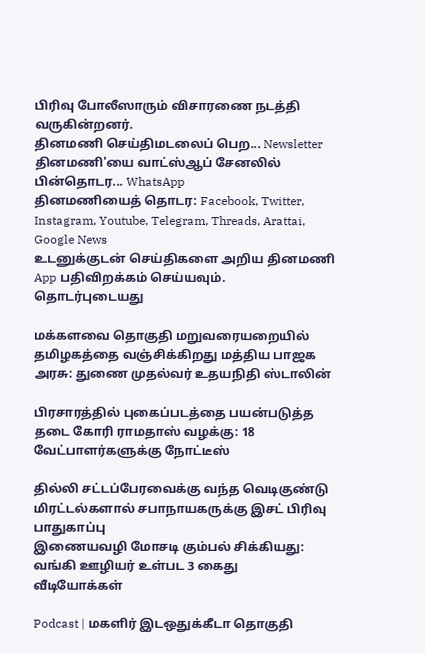பிரிவு போலீஸாரும் விசாரணை நடத்தி வருகின்றனர்.
தினமணி செய்திமடலைப் பெற... Newsletter
தினமணி'யை வாட்ஸ்ஆப் சேனலில் பின்தொடர... WhatsApp
தினமணியைத் தொடர: Facebook, Twitter, Instagram, Youtube, Telegram, Threads, Arattai, Google News
உடனுக்குடன் செய்திகளை அறிய தினமணி App பதிவிறக்கம் செய்யவும்.
தொடர்புடையது

மக்களவை தொகுதி மறுவரையறையில் தமிழகத்தை வஞ்சிக்கிறது மத்திய பாஜக அரசு: துணை முதல்வர் உதயநிதி ஸ்டாலின்

பிரசாரத்தில் புகைப்படத்தை பயன்படுத்த தடை கோரி ராமதாஸ் வழக்கு: 18 வேட்பாளர்களுக்கு நோட்டீஸ்

தில்லி சட்டப்பேரவைக்கு வந்த வெடிகுண்டு மிரட்டல்களால் சபாநாயகருக்கு இசட் பிரிவு பாதுகாப்பு
இணையவழி மோசடி கும்பல் சிக்கியது: வங்கி ஊழியர் உள்பட 3 கைது
வீடியோக்கள்

Podcast | மகளிர் இடஒதுக்கீடா தொகுதி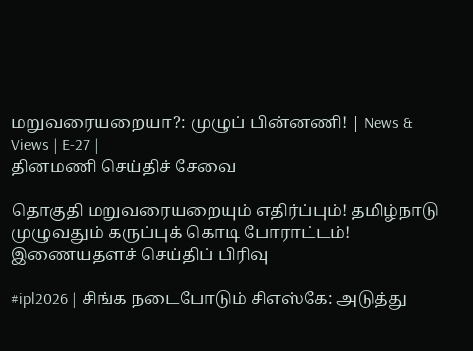மறுவரையறையா?: முழுப் பின்னணி! | News & Views | E-27 |
தினமணி செய்திச் சேவை

தொகுதி மறுவரையறையும் எதிர்ப்பும்! தமிழ்நாடு முழுவதும் கருப்புக் கொடி போராட்டம்!
இணையதளச் செய்திப் பிரிவு

#ipl2026 | சிங்க நடைபோடும் சிஎஸ்கே: அடுத்து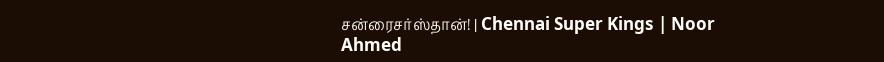சன்ரைசர்ஸ்தான்! | Chennai Super Kings | Noor Ahmed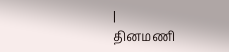|
தினமணி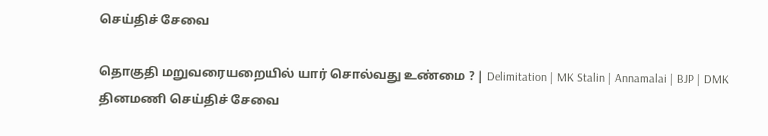செய்திச் சேவை

தொகுதி மறுவரையறையில் யார் சொல்வது உண்மை ? | Delimitation | MK Stalin | Annamalai | BJP | DMK
தினமணி செய்திச் சேவை